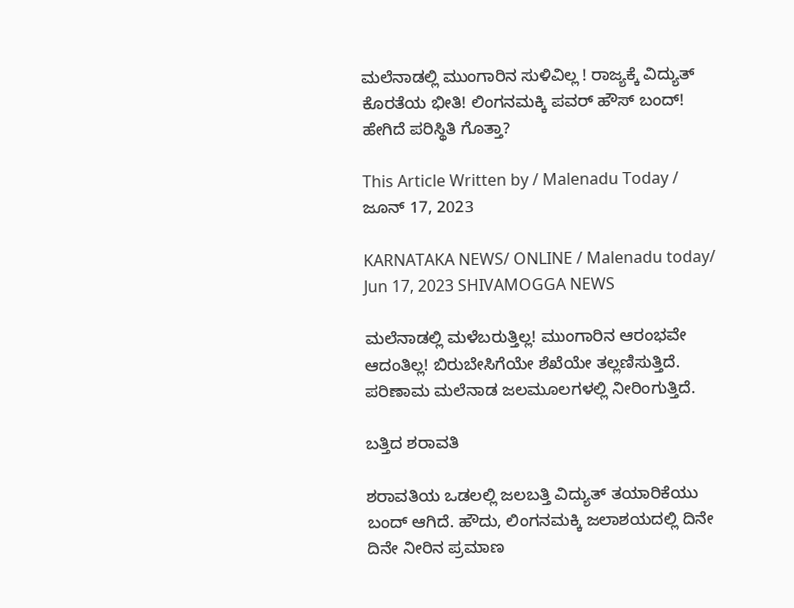ಮಲೆನಾಡಲ್ಲಿ ಮುಂಗಾರಿನ ಸುಳಿವಿಲ್ಲ ! ರಾಜ್ಯಕ್ಕೆ ವಿದ್ಯುತ್ ಕೊರತೆಯ ಭೀತಿ! ಲಿಂಗನಮಕ್ಕಿ ಪವರ್ ಹೌಸ್ ಬಂದ್! ಹೇಗಿದೆ ಪರಿಸ್ಥಿತಿ ಗೊತ್ತಾ?

This Article Written by / Malenadu Today / ಜೂನ್ 17, 2023

KARNATAKA NEWS/ ONLINE / Malenadu today/ Jun 17, 2023 SHIVAMOGGA NEWS

ಮಲೆನಾಡಲ್ಲಿ ಮಳೆಬರುತ್ತಿಲ್ಲ! ಮುಂಗಾರಿನ ಆರಂಭವೇ ಆದಂತಿಲ್ಲ! ಬಿರುಬೇಸಿಗೆಯೇ ಶೆಖೆಯೇ ತಲ್ಲಣಿಸುತ್ತಿದೆ. ಪರಿಣಾಮ ಮಲೆನಾಡ ಜಲಮೂಲಗಳಲ್ಲಿ ನೀರಿಂಗುತ್ತಿದೆ.

ಬತ್ತಿದ ಶರಾವತಿ

ಶರಾವತಿಯ ಒಡಲಲ್ಲಿ ಜಲಬತ್ತಿ ವಿದ್ಯುತ್ ತಯಾರಿಕೆಯು ಬಂದ್ ಆಗಿದೆ. ಹೌದು, ಲಿಂಗನಮಕ್ಕಿ ಜಲಾಶಯದಲ್ಲಿ ದಿನೇ ದಿನೇ ನೀರಿನ ಪ್ರಮಾಣ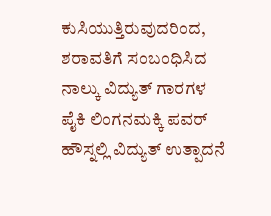ಕುಸಿಯುತ್ತಿರುವುದರಿಂದ,  ಶರಾವತಿಗೆ ಸಂಬಂಧಿಸಿದ ನಾಲ್ಕು ವಿದ್ಯುತ್ ಗಾರಗಳ ಪೈಕಿ ಲಿಂಗನಮಕ್ಕಿ ಪವರ್ ಹೌಸ್ನಲ್ಲಿ ವಿದ್ಯುತ್ ಉತ್ಪಾದನೆ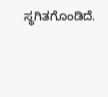ಸ್ಥಗಿತಗೊಂಡಿದೆ.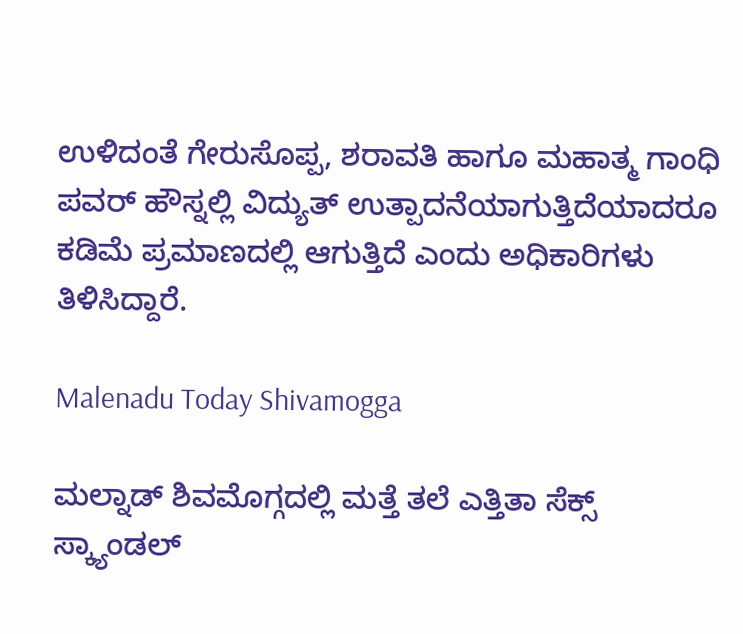ಉಳಿದಂತೆ ಗೇರುಸೊಪ್ಪ, ಶರಾವತಿ ಹಾಗೂ ಮಹಾತ್ಮ ಗಾಂಧಿ ಪವರ್ ಹೌಸ್ನಲ್ಲಿ ವಿದ್ಯುತ್ ಉತ್ಪಾದನೆಯಾಗುತ್ತಿದೆಯಾದರೂ ಕಡಿಮೆ ಪ್ರಮಾಣದಲ್ಲಿ ಆಗುತ್ತಿದೆ ಎಂದು ಅಧಿಕಾರಿಗಳು ತಿಳಿಸಿದ್ದಾರೆ.

Malenadu Today Shivamogga

ಮಲ್ನಾಡ್ ಶಿವಮೊಗ್ಗದಲ್ಲಿ ಮತ್ತೆ ತಲೆ ಎತ್ತಿತಾ ಸೆಕ್ಸ್ ಸ್ಕ್ಯಾಂಡಲ್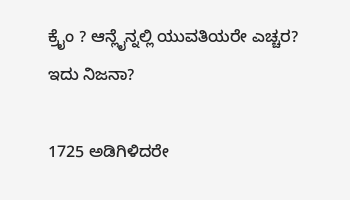ಕ್ರೈಂ ? ಆನ್ಲೈನ್ನಲ್ಲಿ ಯುವತಿಯರೇ ಎಚ್ಚರ? ಇದು ನಿಜನಾ?

1725 ಅಡಿಗಿಳಿದರೇ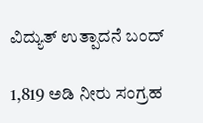ವಿದ್ಯುತ್ ಉತ್ಪಾದನೆ ಬಂದ್

1,819 ಅಡಿ ನೀರು ಸಂಗ್ರಹ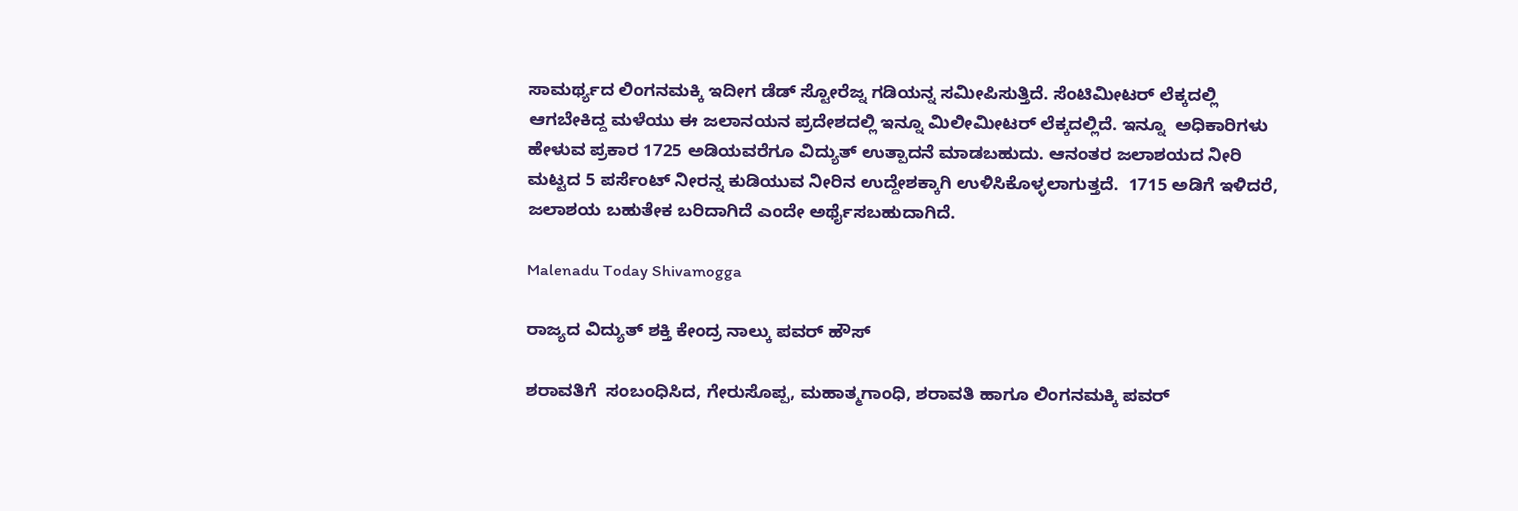ಸಾಮರ್ಥ್ಯದ ಲಿಂಗನಮಕ್ಕಿ ಇದೀಗ ಡೆಡ್ ಸ್ಟೋರೆಜ್ನ ಗಡಿಯನ್ನ ಸಮೀಪಿಸುತ್ತಿದೆ. ಸೆಂಟಿಮೀಟರ್ ಲೆಕ್ಕದಲ್ಲಿ ಆಗಬೇಕಿದ್ದ ಮಳೆಯು ಈ ಜಲಾನಯನ ಪ್ರದೇಶದಲ್ಲಿ ಇನ್ನೂ ಮಿಲೀಮೀಟರ್ ಲೆಕ್ಕದಲ್ಲಿದೆ. ಇನ್ನೂ  ಅಧಿಕಾರಿಗಳು ಹೇಳುವ ಪ್ರಕಾರ 1725 ಅಡಿಯವರೆಗೂ ವಿದ್ಯುತ್ ಉತ್ಪಾದನೆ ಮಾಡಬಹುದು. ಆನಂತರ ಜಲಾಶಯದ ನೀರಿ ಮಟ್ಟದ 5 ಪರ್ಸೆಂಟ್ ನೀರನ್ನ ಕುಡಿಯುವ ನೀರಿನ ಉದ್ದೇಶಕ್ಕಾಗಿ ಉಳಿಸಿಕೊಳ್ಳಲಾಗುತ್ತದೆ.  1715 ಅಡಿಗೆ ಇಳಿದರೆ, ಜಲಾಶಯ ಬಹುತೇಕ ಬರಿದಾಗಿದೆ ಎಂದೇ ಅರ್ಥೈಸಬಹುದಾಗಿದೆ.

Malenadu Today Shivamogga

ರಾಜ್ಯದ ವಿದ್ಯುತ್ ಶಕ್ತಿ ಕೇಂದ್ರ ನಾಲ್ಕು ಪವರ್ ಹೌಸ್

ಶರಾವತಿಗೆ  ಸಂಬಂಧಿಸಿದ, ಗೇರುಸೊಪ್ಪ, ಮಹಾತ್ಮಗಾಂಧಿ, ಶರಾವತಿ ಹಾಗೂ ಲಿಂಗನಮಕ್ಕಿ ಪವರ್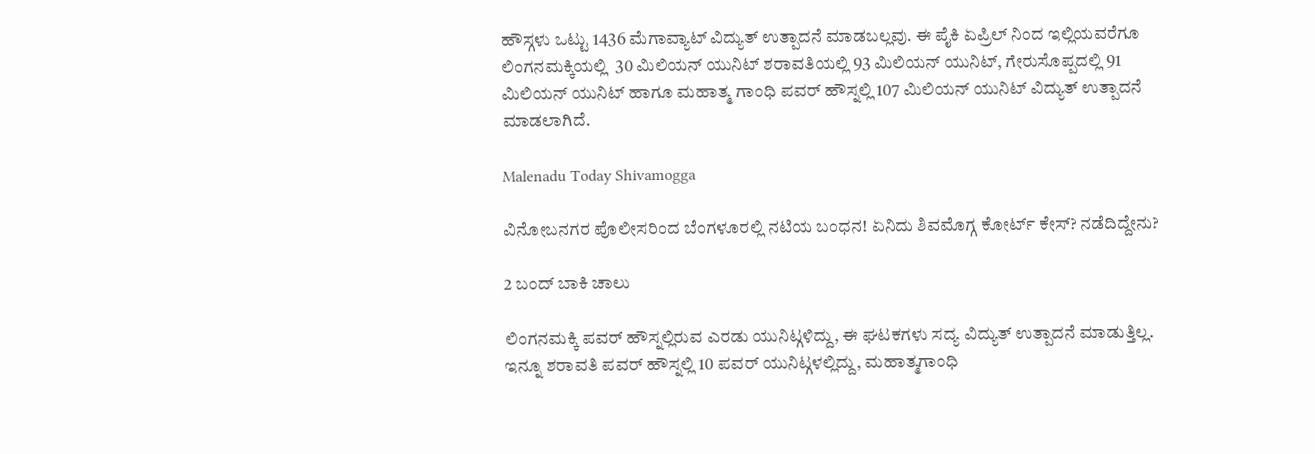ಹೌಸ್ಗಳು ಒಟ್ಟು 1436 ಮೆಗಾವ್ಯಾಟ್ ವಿದ್ಯುತ್ ಉತ್ಪಾದನೆ ಮಾಡಬಲ್ಲವು. ಈ ಪೈಕಿ ಏಪ್ರಿಲ್ ನಿಂದ ಇಲ್ಲಿಯವರೆಗೂ ಲಿಂಗನಮಕ್ಕಿಯಲ್ಲಿ  30 ಮಿಲಿಯನ್ ಯುನಿಟ್ ಶರಾವತಿಯಲ್ಲಿ 93 ಮಿಲಿಯನ್ ಯುನಿಟ್, ಗೇರುಸೊಪ್ಪದಲ್ಲಿ 91 ಮಿಲಿಯನ್ ಯುನಿಟ್ ಹಾಗೂ ಮಹಾತ್ಮ ಗಾಂಧಿ ಪವರ್ ಹೌಸ್ನಲ್ಲಿ 107 ಮಿಲಿಯನ್ ಯುನಿಟ್ ವಿದ್ಯುತ್ ಉತ್ಪಾದನೆ ಮಾಡಲಾಗಿದೆ.

Malenadu Today Shivamogga

ವಿನೋಬನಗರ ಪೊಲೀಸರಿಂದ ಬೆಂಗಳೂರಲ್ಲಿ ನಟಿಯ ಬಂಧನ! ಏನಿದು ಶಿವಮೊಗ್ಗ ಕೋರ್ಟ್ ಕೇಸ್? ನಡೆದಿದ್ದೇನು?

2 ಬಂದ್ ಬಾಕಿ ಚಾಲು

ಲಿಂಗನಮಕ್ಕಿ ಪವರ್ ಹೌಸ್ನಲ್ಲಿರುವ ಎರಡು ಯುನಿಟ್ಗಳಿದ್ದು, ಈ ಘಟಕಗಳು ಸದ್ಯ ವಿದ್ಯುತ್ ಉತ್ಪಾದನೆ ಮಾಡುತ್ತಿಲ್ಲ. ಇನ್ನೂ ಶರಾವತಿ ಪವರ್ ಹೌಸ್ನಲ್ಲಿ 10 ಪವರ್ ಯುನಿಟ್ಗಳಲ್ಲಿದ್ದು, ಮಹಾತ್ಮಗಾಂಧಿ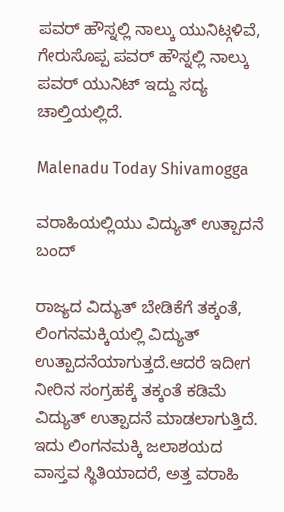ಪವರ್ ಹೌಸ್ನಲ್ಲಿ ನಾಲ್ಕು ಯುನಿಟ್ಗಳಿವೆ, ಗೇರುಸೊಪ್ಪ ಪವರ್ ಹೌಸ್ನಲ್ಲಿ ನಾಲ್ಕು ಪವರ್ ಯುನಿಟ್ ಇದ್ದು ಸದ್ಯ ಚಾಲ್ತಿಯಲ್ಲಿದೆ.

Malenadu Today Shivamogga

ವರಾಹಿಯಲ್ಲಿಯು ವಿದ್ಯುತ್ ಉತ್ಪಾದನೆ ಬಂದ್

ರಾಜ್ಯದ ವಿದ್ಯುತ್ ಬೇಡಿಕೆಗೆ ತಕ್ಕಂತೆ, ಲಿಂಗನಮಕ್ಕಿಯಲ್ಲಿ ವಿದ್ಯುತ್ ಉತ್ಪಾದನೆಯಾಗುತ್ತದೆ.ಆದರೆ ಇದೀಗ ನೀರಿನ ಸಂಗ್ರಹಕ್ಕೆ ತಕ್ಕಂತೆ ಕಡಿಮೆ ವಿದ್ಯುತ್ ಉತ್ಪಾದನೆ ಮಾಡಲಾಗುತ್ತಿದೆ. ಇದು ಲಿಂಗನಮಕ್ಕಿ ಜಲಾಶಯದ ವಾಸ್ತವ ಸ್ಥಿತಿಯಾದರೆ, ಅತ್ತ ವರಾಹಿ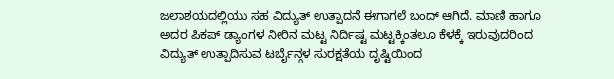ಜಲಾಶಯದಲ್ಲಿಯು ಸಹ ವಿದ್ಯುತ್ ಉತ್ಪಾದನೆ ಈಗಾಗಲೆ ಬಂದ್ ಆಗಿದೆ. ಮಾಣಿ ಹಾಗೂ ಅದರ ಪಿಕಪ್ ಡ್ಯಾಂಗಳ ನೀರಿನ ಮಟ್ಟ ನಿರ್ದಿಷ್ಟ ಮಟ್ಟಕ್ಕಿಂತಲೂ ಕೆಳಕ್ಕೆ ಇರುವುದರಿಂದ ವಿದ್ಯುತ್ ಉತ್ಪಾದಿಸುವ ಟರ್ಬೈನ್ಗಳ ಸುರಕ್ಷತೆಯ ದೃಷ್ಟಿಯಿಂದ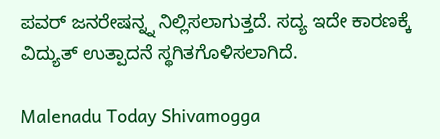ಪವರ್ ಜನರೇಷನ್ನ್ನ ನಿಲ್ಲಿಸಲಾಗುತ್ತದೆ. ಸದ್ಯ ಇದೇ ಕಾರಣಕ್ಕೆ ವಿದ್ಯುತ್ ಉತ್ಪಾದನೆ ಸ್ಥಗಿತಗೊಳಿಸಲಾಗಿದೆ.

Malenadu Today Shivamogga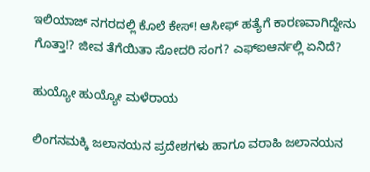ಇಲಿಯಾಜ್ ನಗರದಲ್ಲಿ ಕೊಲೆ ಕೇಸ್! ಆಸೀಫ್ ಹತ್ಯೆಗೆ ಕಾರಣವಾಗಿದ್ದೇನು ಗೊತ್ತಾ!? ಜೀವ ತೆಗೆಯಿತಾ ಸೋದರಿ ಸಂಗ? ಎಫ್ಐಆರ್ನಲ್ಲಿ ಏನಿದೆ?

ಹುಯ್ಯೋ ಹುಯ್ಯೋ ಮಳೆರಾಯ

ಲಿಂಗನಮಕ್ಕಿ ಜಲಾನಯನ ಪ್ರದೇಶಗಳು ಹಾಗೂ ವರಾಹಿ ಜಲಾನಯನ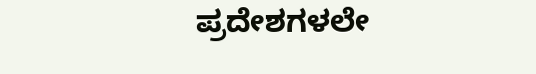ಪ್ರದೇಶಗಳಲೇ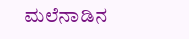ಮಲೆನಾಡಿನ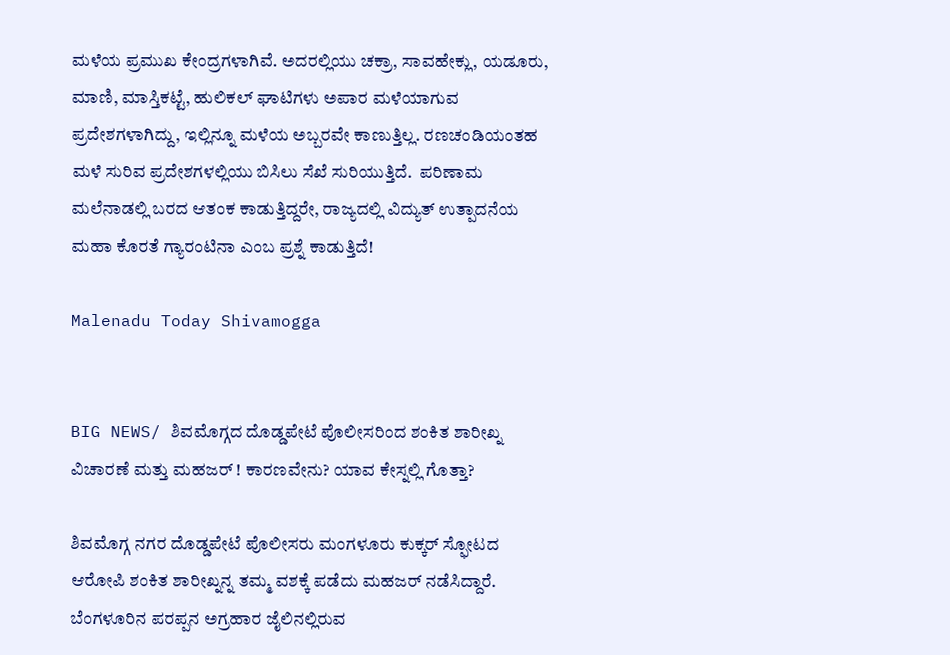ಮಳೆಯ ಪ್ರಮುಖ ಕೇಂದ್ರಗಳಾಗಿವೆ. ಅದರಲ್ಲಿಯು ಚಕ್ರಾ, ಸಾವಹೇಕ್ಲು, ಯಡೂರು, ಮಾಣಿ, ಮಾಸ್ತಿಕಟ್ಟೆ, ಹುಲಿಕಲ್ ಘಾಟಿಗಳು ಅಪಾರ ಮಳೆಯಾಗುವ ಪ್ರದೇಶಗಳಾಗಿದ್ದು, ಇಲ್ಲಿನ್ನೂ ಮಳೆಯ ಅಬ್ಬರವೇ ಕಾಣುತ್ತಿಲ್ಲ. ರಣಚಂಡಿಯಂತಹ ಮಳೆ ಸುರಿವ ಪ್ರದೇಶಗಳಲ್ಲಿಯು ಬಿಸಿಲು ಸೆಖೆ ಸುರಿಯುತ್ತಿದೆ.  ಪರಿಣಾಮ ಮಲೆನಾಡಲ್ಲಿ ಬರದ ಆತಂಕ ಕಾಡುತ್ತಿದ್ದರೇ, ರಾಜ್ಯದಲ್ಲಿ ವಿದ್ಯುತ್ ಉತ್ಪಾದನೆಯ ಮಹಾ ಕೊರತೆ ಗ್ಯಾರಂಟಿನಾ ಎಂಬ ಪ್ರಶ್ನೆ ಕಾಡುತ್ತಿದೆ!

Malenadu Today Shivamogga


BIG NEWS/ ಶಿವಮೊಗ್ಗದ ದೊಡ್ಡಪೇಟೆ ಪೊಲೀಸರಿಂದ ಶಂಕಿತ ಶಾರೀಖ್ನ ವಿಚಾರಣೆ ಮತ್ತು ಮಹಜರ್ ! ಕಾರಣವೇನು? ಯಾವ ಕೇಸ್ನಲ್ಲಿ ಗೊತ್ತಾ?

ಶಿವಮೊಗ್ಗ ನಗರ ದೊಡ್ಡಪೇಟೆ ಪೊಲೀಸರು ಮಂಗಳೂರು ಕುಕ್ಕರ್ ಸ್ಫೋಟದ ಆರೋಪಿ ಶಂಕಿತ ಶಾರೀಖ್ನನ್ನ ತಮ್ಮ ವಶಕ್ಕೆ ಪಡೆದು ಮಹಜರ್ ನಡೆಸಿದ್ದಾರೆ. ಬೆಂಗಳೂರಿನ ಪರಪ್ಪನ ಅಗ್ರಹಾರ ಜೈಲಿನಲ್ಲಿರುವ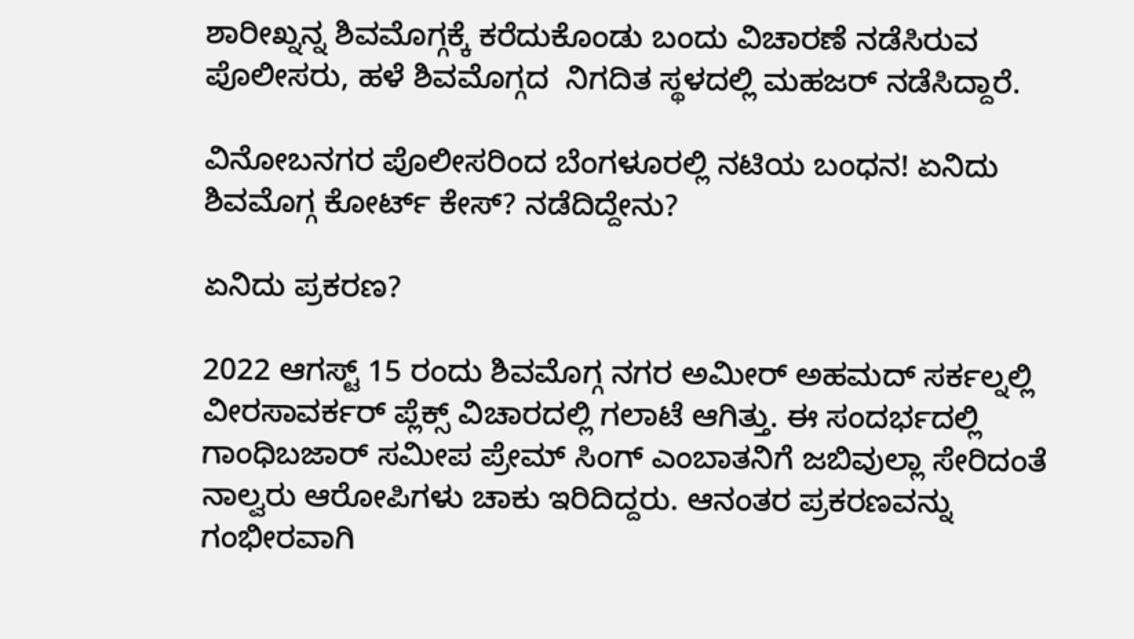ಶಾರೀಖ್ನನ್ನ ಶಿವಮೊಗ್ಗಕ್ಕೆ ಕರೆದುಕೊಂಡು ಬಂದು ವಿಚಾರಣೆ ನಡೆಸಿರುವ ಪೊಲೀಸರು, ಹಳೆ ಶಿವಮೊಗ್ಗದ  ನಿಗದಿತ ಸ್ಥಳದಲ್ಲಿ ಮಹಜರ್ ನಡೆಸಿದ್ದಾರೆ.

ವಿನೋಬನಗರ ಪೊಲೀಸರಿಂದ ಬೆಂಗಳೂರಲ್ಲಿ ನಟಿಯ ಬಂಧನ! ಏನಿದು ಶಿವಮೊಗ್ಗ ಕೋರ್ಟ್ ಕೇಸ್? ನಡೆದಿದ್ದೇನು?

ಏನಿದು ಪ್ರಕರಣ?

2022 ಆಗಸ್ಟ್ 15 ರಂದು ಶಿವಮೊಗ್ಗ ನಗರ ಅಮೀರ್ ಅಹಮದ್ ಸರ್ಕಲ್ನಲ್ಲಿ ವೀರಸಾವರ್ಕರ್ ಪ್ಲೆಕ್ಸ್ ವಿಚಾರದಲ್ಲಿ ಗಲಾಟೆ ಆಗಿತ್ತು. ಈ ಸಂದರ್ಭದಲ್ಲಿ ಗಾಂಧಿಬಜಾರ್ ಸಮೀಪ ಪ್ರೇಮ್ ಸಿಂಗ್ ಎಂಬಾತನಿಗೆ ಜಬಿವುಲ್ಲಾ ಸೇರಿದಂತೆ ನಾಲ್ವರು ಆರೋಪಿಗಳು ಚಾಕು ಇರಿದಿದ್ದರು. ಆನಂತರ ಪ್ರಕರಣವನ್ನು ಗಂಭೀರವಾಗಿ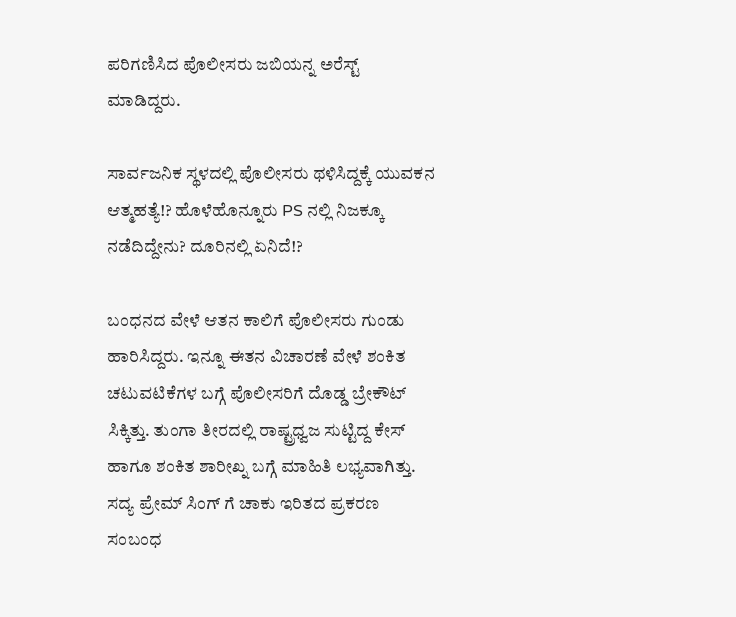ಪರಿಗಣಿಸಿದ ಪೊಲೀಸರು ಜಬಿಯನ್ನ ಅರೆಸ್ಟ್ ಮಾಡಿದ್ದರು.

ಸಾರ್ವಜನಿಕ ಸ್ಥಳದಲ್ಲಿ ಪೊಲೀಸರು ಥಳಿಸಿದ್ದಕ್ಕೆ ಯುವಕನ ಆತ್ಮಹತ್ಯೆ!? ಹೊಳೆಹೊನ್ನೂರು PS ನಲ್ಲಿ ನಿಜಕ್ಕೂ ನಡೆದಿದ್ದೇನು? ದೂರಿನಲ್ಲಿ ಏನಿದೆ!?

ಬಂಧನದ ವೇಳೆ ಆತನ ಕಾಲಿಗೆ ಪೊಲೀಸರು ಗುಂಡು ಹಾರಿಸಿದ್ದರು. ಇನ್ನೂ ಈತನ ವಿಚಾರಣೆ ವೇಳೆ ಶಂಕಿತ ಚಟುವಟಿಕೆಗಳ ಬಗ್ಗೆ ಪೊಲೀಸರಿಗೆ ದೊಡ್ಡ ಬ್ರೇಕೌಟ್ ಸಿಕ್ಕಿತ್ತು. ತುಂಗಾ ತೀರದಲ್ಲಿ ರಾಷ್ಟ್ರಧ್ವಜ ಸುಟ್ಟಿದ್ದ ಕೇಸ್ ಹಾಗೂ ಶಂಕಿತ ಶಾರೀಖ್ನ ಬಗ್ಗೆ ಮಾಹಿತಿ ಲಭ್ಯವಾಗಿತ್ತು. ಸದ್ಯ ಪ್ರೇಮ್ ಸಿಂಗ್ ಗೆ ಚಾಕು ಇರಿತದ ಪ್ರಕರಣ ಸಂಬಂಧ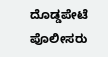ದೊಡ್ಡಪೇಟೆ ಪೊಲೀಸರು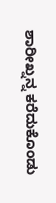ಶಾರೀಖ್ನನ್ನ ಕರೆದುಕೊಂಡು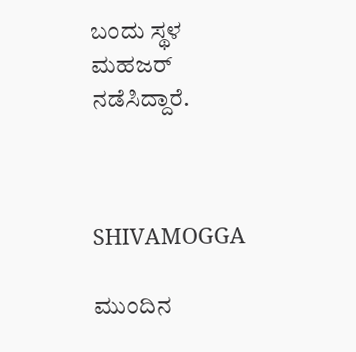ಬಂದು ಸ್ಥಳ ಮಹಜರ್ ನಡೆಸಿದ್ದಾರೆ.



SHIVAMOGGA

ಮುಂದಿನ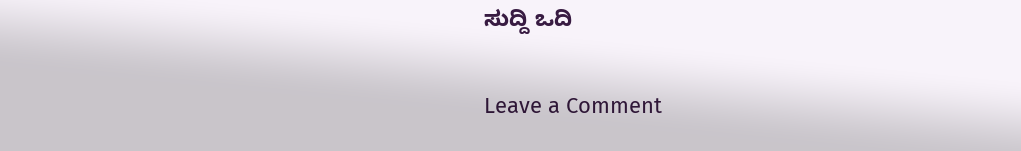ಸುದ್ದಿ ಒದಿ

Leave a Comment